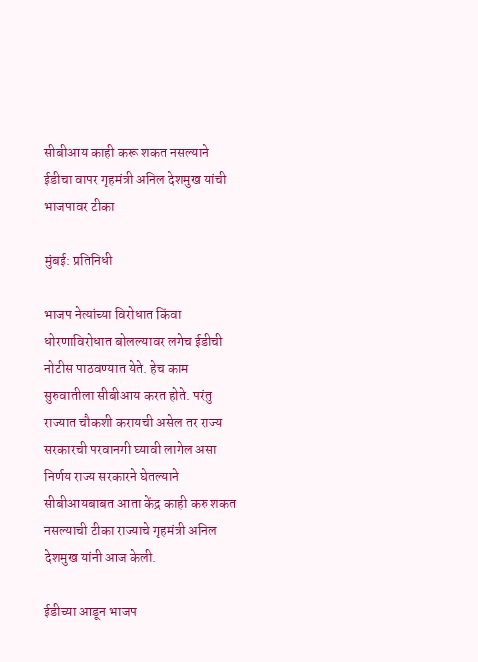सीबीआय काही करू शकत नसल्याने ईडीचा वापर गृहमंत्री अनिल देशमुख यांची भाजपावर टीका

मुंबई: प्रतिनिधी

भाजप नेत्यांच्या विरोधात किंवा धोरणाविरोधात बोलल्यावर लगेच ईडीची नोटीस पाठवण्यात येते. हेच काम सुरुवातीला सीबीआय करत होते. परंतु राज्यात चौकशी करायची असेल तर राज्य सरकारची परवानगी घ्यावी लागेल असा निर्णय राज्य सरकारने घेतल्याने  सीबीआयबाबत आता केंद्र काही करु शकत नसल्याची टीका राज्याचे गृहमंत्री अनिल देशमुख यांनी आज केली.

ईडीच्या आडून भाजप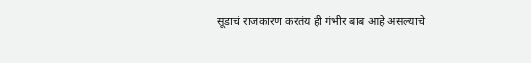सूडाचं राजकारण करतंय ही गंभीर बाब आहे असल्याचे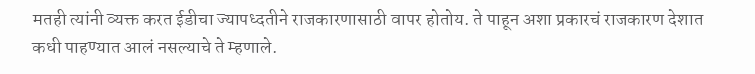मतही त्यांनी व्यक्त करत ईडीचा ज्यापध्दतीने राजकारणासाठी वापर होतोय. ते पाहून अशा प्रकारचं राजकारण देशात कधी पाहण्यात आलं नसल्याचे ते म्हणाले.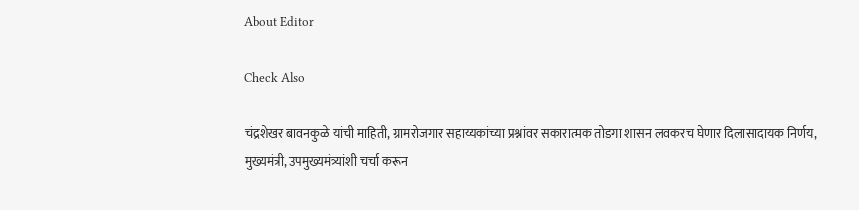About Editor

Check Also

चंद्रशेखर बावनकुळे यांची माहिती, ग्रामरोजगार सहाय्यकांच्या प्रश्नांवर सकारात्मक तोडगा शासन लवकरच घेणार दिलासादायक निर्णय, मुख्यमंत्री, उपमुख्यमंत्र्यांशी चर्चा करून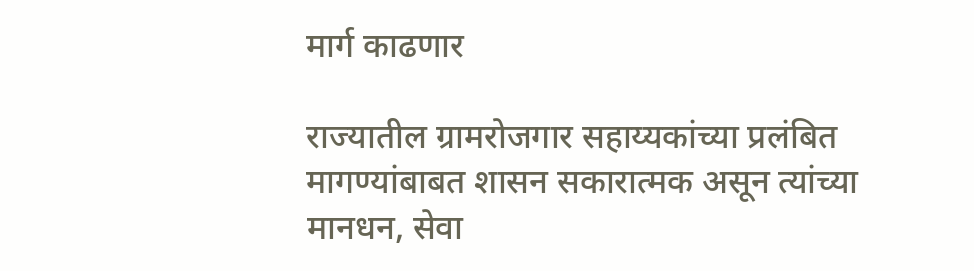मार्ग काढणार

राज्यातील ग्रामरोजगार सहाय्यकांच्या प्रलंबित मागण्यांबाबत शासन सकारात्मक असून त्यांच्या मानधन, सेवा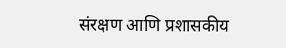संरक्षण आणि प्रशासकीय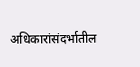अधिकारांसंदर्भातील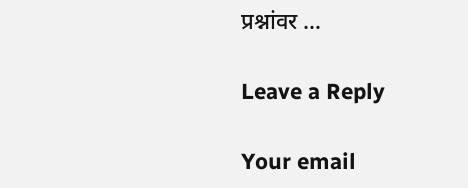प्रश्नांवर …

Leave a Reply

Your email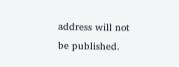address will not be published.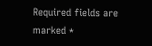Required fields are marked *